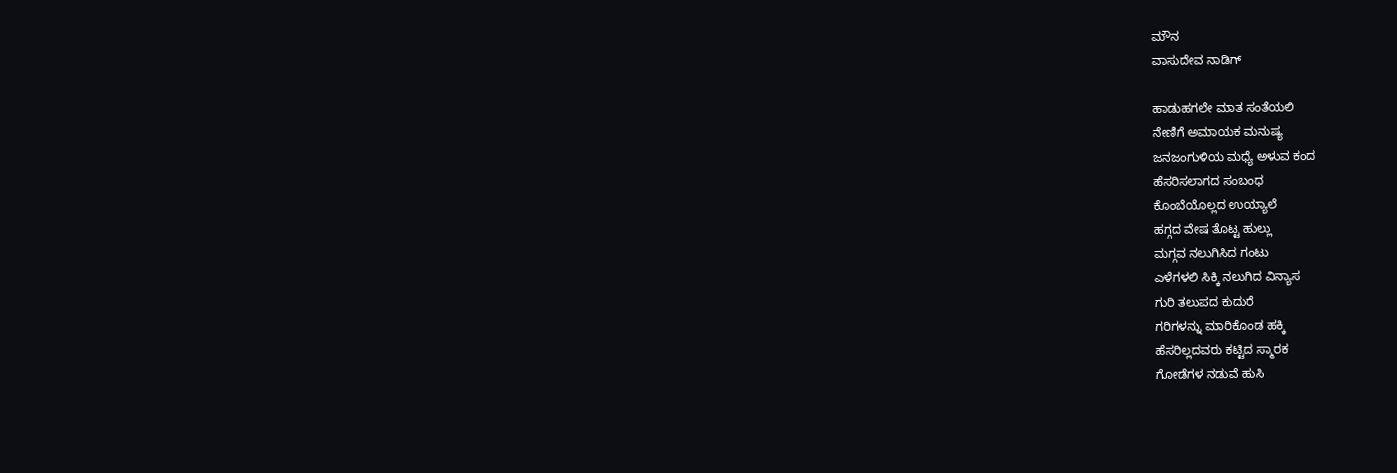ಮೌನ
ವಾಸುದೇವ ನಾಡಿಗ್

ಹಾಡುಹಗಲೇ ಮಾತ ಸಂತೆಯಲಿ
ನೇಣಿಗೆ ಅಮಾಯಕ ಮನುಷ್ಯ
ಜನಜಂಗುಳಿಯ ಮಧ್ಯೆ ಅಳುವ ಕಂದ
ಹೆಸರಿಸಲಾಗದ ಸಂಬಂಧ
ಕೊಂಬೆಯೊಲ್ಲದ ಉಯ್ಯಾಲೆ
ಹಗ್ಗದ ವೇಷ ತೊಟ್ಟ ಹುಲ್ಲು
ಮಗ್ಗವ ನಲುಗಿಸಿದ ಗಂಟು
ಎಳೆಗಳಲಿ ಸಿಕ್ಕಿ ನಲುಗಿದ ವಿನ್ಯಾಸ
ಗುರಿ ತಲುಪದ ಕುದುರೆ
ಗರಿಗಳನ್ನು ಮಾರಿಕೊಂಡ ಹಕ್ಕಿ
ಹೆಸರಿಲ್ಲದವರು ಕಟ್ಟಿದ ಸ್ಮಾರಕ
ಗೋಡೆಗಳ ನಡುವೆ ಹುಸಿ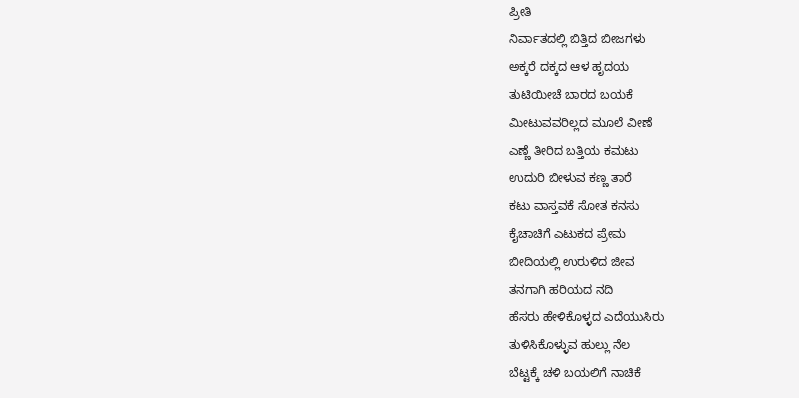ಪ್ರೀತಿ
ನಿರ್ವಾತದಲ್ಲಿ ಬಿತ್ತಿದ ಬೀಜಗಳು
ಅಕ್ಕರೆ ದಕ್ಕದ ಆಳ ಹೃದಯ
ತುಟಿಯೀಚೆ ಬಾರದ ಬಯಕೆ
ಮೀಟುವವರಿಲ್ಲದ ಮೂಲೆ ವೀಣೆ
ಎಣ್ಣೆ ತೀರಿದ ಬತ್ತಿಯ ಕಮಟು
ಉದುರಿ ಬೀಳುವ ಕಣ್ಣ ತಾರೆ
ಕಟು ವಾಸ್ತವಕೆ ಸೋತ ಕನಸು
ಕೈಚಾಚಿಗೆ ಎಟುಕದ ಪ್ರೇಮ
ಬೀದಿಯಲ್ಲಿ ಉರುಳಿದ ಜೀವ
ತನಗಾಗಿ ಹರಿಯದ ನದಿ
ಹೆಸರು ಹೇಳಿಕೊಳ್ಳದ ಎದೆಯುಸಿರು
ತುಳಿಸಿಕೊಳ್ಳುವ ಹುಲ್ಲು ನೆಲ
ಬೆಟ್ಟಕ್ಕೆ ಚಳಿ ಬಯಲಿಗೆ ನಾಚಿಕೆ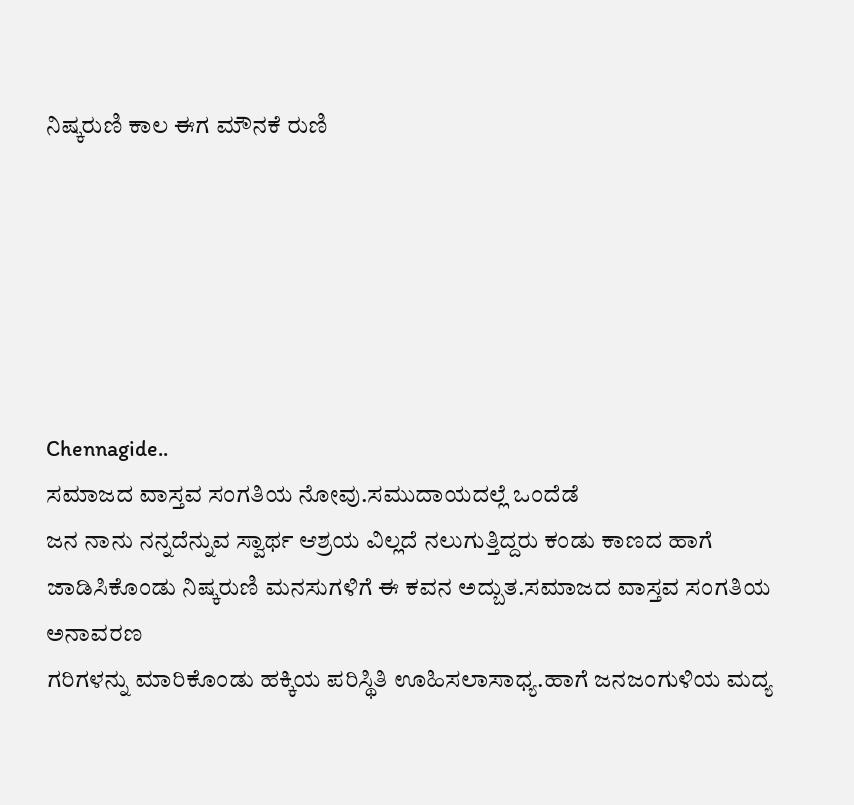ನಿಷ್ಕರುಣಿ ಕಾಲ ಈಗ ಮೌನಕೆ ರುಣಿ






Chennagide..
ಸಮಾಜದ ವಾಸ್ತವ ಸಂಗತಿಯ ನೋವು.ಸಮುದಾಯದಲ್ಲೆ ಒಂದೆಡೆ
ಜನ ನಾನು ನನ್ನದೆನ್ನುವ ಸ್ವಾರ್ಥ ಆಶ್ರಯ ವಿಲ್ಲದೆ ನಲುಗುತ್ತಿದ್ದರು ಕಂಡು ಕಾಣದ ಹಾಗೆ
ಜಾಡಿಸಿಕೊಂಡು ನಿಷ್ಕರುಣಿ ಮನಸುಗಳಿಗೆ ಈ ಕವನ ಅದ್ಬುತ.ಸಮಾಜದ ವಾಸ್ತವ ಸಂಗತಿಯ ಅನಾವರಣ
ಗರಿಗಳನ್ನು ಮಾರಿಕೊಂಡು ಹಕ್ಕಿಯ ಪರಿಸ್ಥಿತಿ ಊಹಿಸಲಾಸಾಧ್ಯ.ಹಾಗೆ ಜನಜಂಗುಳಿಯ ಮದ್ಯ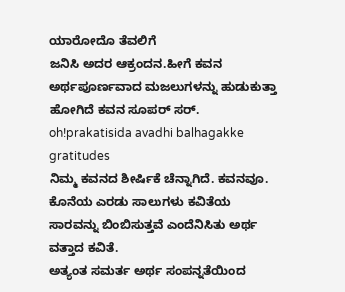ಯಾರೋದೊ ತೆವಲಿಗೆ
ಜನಿಸಿ ಅದರ ಆಕ್ರಂದನ.ಹೀಗೆ ಕವನ ಅರ್ಥಪೂರ್ಣವಾದ ಮಜಲುಗಳನ್ನು ಹುಡುಕುತ್ತಾ ಹೋಗಿದೆ ಕವನ ಸೂಪರ್ ಸರ್.
oh!prakatisida avadhi balhagakke gratitudes
ನಿಮ್ಮ ಕವನದ ಶೀರ್ಷಿಕೆ ಚೆನ್ನಾಗಿದೆ. ಕವನವೂ.
ಕೊನೆಯ ಎರಡು ಸಾಲುಗಳು ಕವಿತೆಯ ಸಾರವನ್ನು ಬಿಂಬಿಸುತ್ತವೆ ಎಂದೆನಿಸಿತು ಅರ್ಥ ವತ್ತಾದ ಕವಿತೆ.
ಅತ್ಯಂತ ಸಮರ್ತ ಅರ್ಥ ಸಂಪನ್ನತೆಯಿಂದ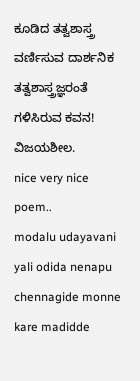ಕೂಡಿದ ತತ್ವಶಾಸ್ತ್ರ ವರ್ಣಿಸುವ ದಾರ್ಶನಿಕ ತತ್ವಶಾಸ್ತ್ರಜ್ಞರಂತೆ ಗಳಿಸಿರುವ ಕವನ!
ವಿಜಯಶೀಲ.
nice very nice poem..
modalu udayavani yali odida nenapu chennagide monne kare madidde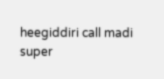heegiddiri call madi
super